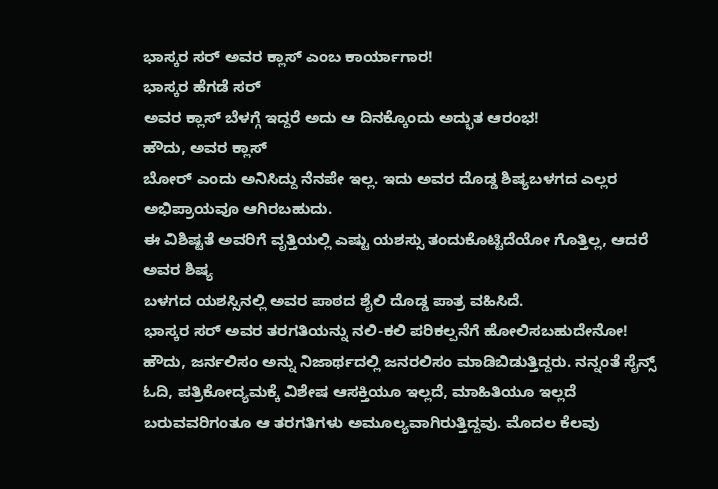ಭಾಸ್ಕರ ಸರ್ ಅವರ ಕ್ಲಾಸ್ ಎಂಬ ಕಾರ್ಯಾಗಾರ!
ಭಾಸ್ಕರ ಹೆಗಡೆ ಸರ್
ಅವರ ಕ್ಲಾಸ್ ಬೆಳಗ್ಗೆ ಇದ್ದರೆ ಅದು ಆ ದಿನಕ್ಕೊಂದು ಅದ್ಭುತ ಆರಂಭ!
ಹೌದು, ಅವರ ಕ್ಲಾಸ್
ಬೋರ್ ಎಂದು ಅನಿಸಿದ್ದು ನೆನಪೇ ಇಲ್ಲ. ಇದು ಅವರ ದೊಡ್ಡ ಶಿಷ್ಯಬಳಗದ ಎಲ್ಲರ ಅಭಿಪ್ರಾಯವೂ ಆಗಿರಬಹುದು.
ಈ ವಿಶಿಷ್ಟತೆ ಅವರಿಗೆ ವೃತ್ತಿಯಲ್ಲಿ ಎಷ್ಟು ಯಶಸ್ಸು ತಂದುಕೊಟ್ಟಿದೆಯೋ ಗೊತ್ತಿಲ್ಲ, ಆದರೆ ಅವರ ಶಿಷ್ಯ
ಬಳಗದ ಯಶಸ್ಸಿನಲ್ಲಿ ಅವರ ಪಾಠದ ಶೈಲಿ ದೊಡ್ಡ ಪಾತ್ರ ವಹಿಸಿದೆ.
ಭಾಸ್ಕರ ಸರ್ ಅವರ ತರಗತಿಯನ್ನು ನಲಿ-ಕಲಿ ಪರಿಕಲ್ಪನೆಗೆ ಹೋಲಿಸಬಹುದೇನೋ! ಹೌದು, ಜರ್ನಲಿಸಂ ಅನ್ನು ನಿಜಾರ್ಥದಲ್ಲಿ ಜನರಲಿಸಂ ಮಾಡಿಬಿಡುತ್ತಿದ್ದರು. ನನ್ನಂತೆ ಸೈನ್ಸ್ ಓದಿ, ಪತ್ರಿಕೋದ್ಯಮಕ್ಕೆ ವಿಶೇಷ ಆಸಕ್ತಿಯೂ ಇಲ್ಲದೆ, ಮಾಹಿತಿಯೂ ಇಲ್ಲದೆ ಬರುವವರಿಗಂತೂ ಆ ತರಗತಿಗಳು ಅಮೂಲ್ಯವಾಗಿರುತ್ತಿದ್ದವು. ಮೊದಲ ಕೆಲವು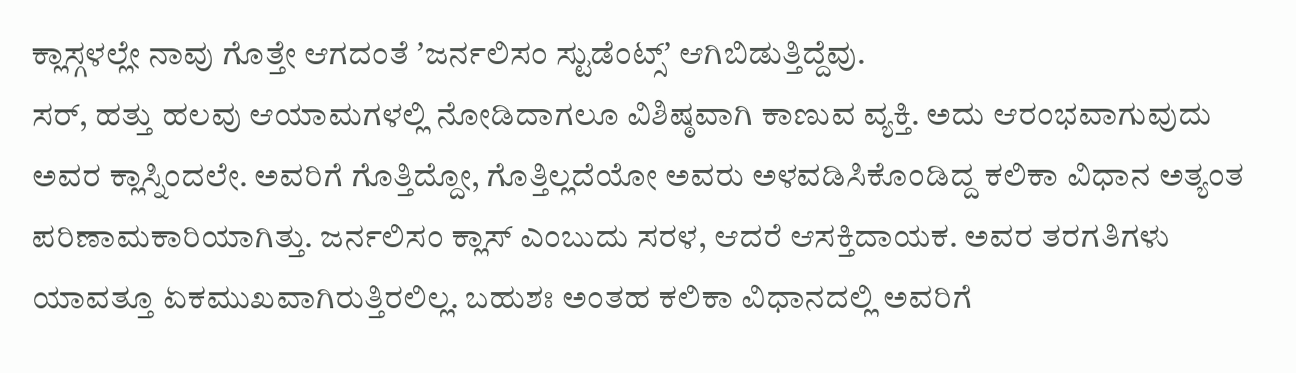ಕ್ಲಾಸ್ಗಳಲ್ಲೇ ನಾವು ಗೊತ್ತೇ ಆಗದಂತೆ ʼಜರ್ನಲಿಸಂ ಸ್ಟುಡೆಂಟ್ಸ್ʼ ಆಗಿಬಿಡುತ್ತಿದ್ದೆವು.
ಸರ್, ಹತ್ತು ಹಲವು ಆಯಾಮಗಳಲ್ಲಿ ನೋಡಿದಾಗಲೂ ವಿಶಿಷ್ಠವಾಗಿ ಕಾಣುವ ವ್ಯಕ್ತಿ. ಅದು ಆರಂಭವಾಗುವುದು ಅವರ ಕ್ಲಾಸ್ನಿಂದಲೇ. ಅವರಿಗೆ ಗೊತ್ತಿದ್ದೋ, ಗೊತ್ತಿಲ್ಲದೆಯೋ ಅವರು ಅಳವಡಿಸಿಕೊಂಡಿದ್ದ ಕಲಿಕಾ ವಿಧಾನ ಅತ್ಯಂತ ಪರಿಣಾಮಕಾರಿಯಾಗಿತ್ತು. ಜರ್ನಲಿಸಂ ಕ್ಲಾಸ್ ಎಂಬುದು ಸರಳ, ಆದರೆ ಆಸಕ್ತಿದಾಯಕ. ಅವರ ತರಗತಿಗಳು ಯಾವತ್ತೂ ಏಕಮುಖವಾಗಿರುತ್ತಿರಲಿಲ್ಲ. ಬಹುಶಃ ಅಂತಹ ಕಲಿಕಾ ವಿಧಾನದಲ್ಲಿ ಅವರಿಗೆ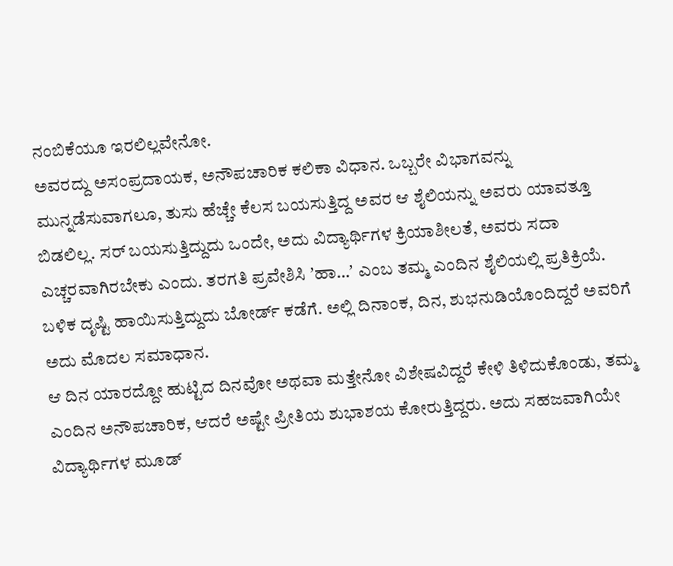ನಂಬಿಕೆಯೂ ಇರಲಿಲ್ಲವೇನೋ.
ಅವರದ್ದು ಅಸಂಪ್ರದಾಯಕ, ಅನೌಪಚಾರಿಕ ಕಲಿಕಾ ವಿಧಾನ. ಒಬ್ಬರೇ ವಿಭಾಗವನ್ನು ಮುನ್ನಡೆಸುವಾಗಲೂ, ತುಸು ಹೆಚ್ಚೇ ಕೆಲಸ ಬಯಸುತ್ತಿದ್ದ ಅವರ ಆ ಶೈಲಿಯನ್ನು ಅವರು ಯಾವತ್ತೂ ಬಿಡಲಿಲ್ಲ. ಸರ್ ಬಯಸುತ್ತಿದ್ದುದು ಒಂದೇ, ಅದು ವಿದ್ಯಾರ್ಥಿಗಳ ಕ್ರಿಯಾಶೀಲತೆ, ಅವರು ಸದಾ ಎಚ್ಚರವಾಗಿರಬೇಕು ಎಂದು. ತರಗತಿ ಪ್ರವೇಶಿಸಿ ʼಹಾ…ʼ ಎಂಬ ತಮ್ಮ ಎಂದಿನ ಶೈಲಿಯಲ್ಲಿ ಪ್ರತಿಕ್ರಿಯೆ. ಬಳಿಕ ದೃಷ್ಟಿ ಹಾಯಿಸುತ್ತಿದ್ದುದು ಬೋರ್ಡ್ ಕಡೆಗೆ. ಅಲ್ಲಿ ದಿನಾಂಕ, ದಿನ, ಶುಭನುಡಿಯೊಂದಿದ್ದರೆ ಅವರಿಗೆ ಅದು ಮೊದಲ ಸಮಾಧಾನ.
ಆ ದಿನ ಯಾರದ್ದೋ ಹುಟ್ಟಿದ ದಿನವೋ ಅಥವಾ ಮತ್ತೇನೋ ವಿಶೇಷವಿದ್ದರೆ ಕೇಳಿ ತಿಳಿದುಕೊಂಡು, ತಮ್ಮ ಎಂದಿನ ಅನೌಪಚಾರಿಕ, ಆದರೆ ಅಷ್ಟೇ ಪ್ರೀತಿಯ ಶುಭಾಶಯ ಕೋರುತ್ತಿದ್ದರು. ಅದು ಸಹಜವಾಗಿಯೇ ವಿದ್ಯಾರ್ಥಿಗಳ ಮೂಡ್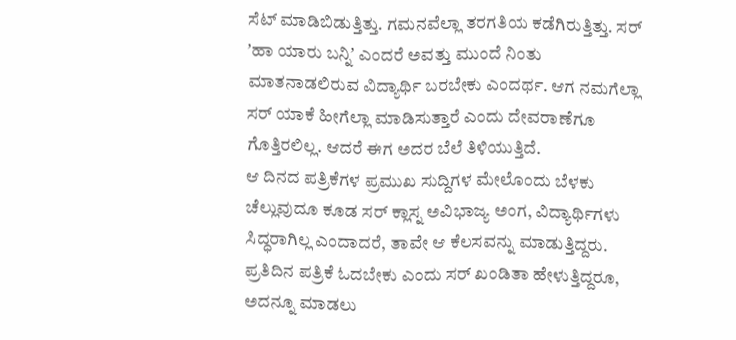ಸೆಟ್ ಮಾಡಿಬಿಡುತ್ತಿತ್ತು. ಗಮನವೆಲ್ಲಾ ತರಗತಿಯ ಕಡೆಗಿರುತ್ತಿತ್ತು. ಸರ್ ʼಹಾ ಯಾರು ಬನ್ನಿʼ ಎಂದರೆ ಅವತ್ತು ಮುಂದೆ ನಿಂತು ಮಾತನಾಡಲಿರುವ ವಿದ್ಯಾರ್ಥಿ ಬರಬೇಕು ಎಂದರ್ಥ. ಆಗ ನಮಗೆಲ್ಲಾ ಸರ್ ಯಾಕೆ ಹೀಗೆಲ್ಲಾ ಮಾಡಿಸುತ್ತಾರೆ ಎಂದು ದೇವರಾಣೆಗೂ ಗೊತ್ತಿರಲಿಲ್ಲ. ಆದರೆ ಈಗ ಅದರ ಬೆಲೆ ತಿಳಿಯುತ್ತಿದೆ.
ಆ ದಿನದ ಪತ್ರಿಕೆಗಳ ಪ್ರಮುಖ ಸುದ್ದಿಗಳ ಮೇಲೊಂದು ಬೆಳಕು ಚೆಲ್ಲುವುದೂ ಕೂಡ ಸರ್ ಕ್ಲಾಸ್ನ ಅವಿಭಾಜ್ಯ ಅಂಗ, ವಿದ್ಯಾರ್ಥಿಗಳು ಸಿದ್ಧರಾಗಿಲ್ಲ ಎಂದಾದರೆ, ತಾವೇ ಆ ಕೆಲಸವನ್ನು ಮಾಡುತ್ತಿದ್ದರು. ಪ್ರತಿದಿನ ಪತ್ರಿಕೆ ಓದಬೇಕು ಎಂದು ಸರ್ ಖಂಡಿತಾ ಹೇಳುತ್ತಿದ್ದರೂ, ಅದನ್ನೂ ಮಾಡಲು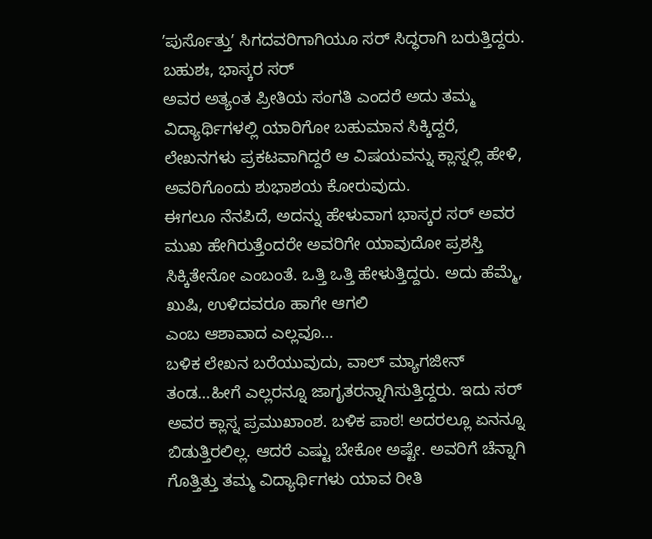ʼಪುರ್ಸೊತ್ತುʼ ಸಿಗದವರಿಗಾಗಿಯೂ ಸರ್ ಸಿದ್ಧರಾಗಿ ಬರುತ್ತಿದ್ದರು.
ಬಹುಶಃ, ಭಾಸ್ಕರ ಸರ್
ಅವರ ಅತ್ಯಂತ ಪ್ರೀತಿಯ ಸಂಗತಿ ಎಂದರೆ ಅದು ತಮ್ಮ ವಿದ್ಯಾರ್ಥಿಗಳಲ್ಲಿ ಯಾರಿಗೋ ಬಹುಮಾನ ಸಿಕ್ಕಿದ್ದರೆ,
ಲೇಖನಗಳು ಪ್ರಕಟವಾಗಿದ್ದರೆ ಆ ವಿಷಯವನ್ನು ಕ್ಲಾಸ್ನಲ್ಲಿ ಹೇಳಿ, ಅವರಿಗೊಂದು ಶುಭಾಶಯ ಕೋರುವುದು.
ಈಗಲೂ ನೆನಪಿದೆ, ಅದನ್ನು ಹೇಳುವಾಗ ಭಾಸ್ಕರ ಸರ್ ಅವರ ಮುಖ ಹೇಗಿರುತ್ತೆಂದರೇ ಅವರಿಗೇ ಯಾವುದೋ ಪ್ರಶಸ್ತಿ
ಸಿಕ್ಕಿತೇನೋ ಎಂಬಂತೆ. ಒತ್ತಿ ಒತ್ತಿ ಹೇಳುತ್ತಿದ್ದರು. ಅದು ಹೆಮ್ಮೆ, ಖುಷಿ, ಉಳಿದವರೂ ಹಾಗೇ ಆಗಲಿ
ಎಂಬ ಆಶಾವಾದ ಎಲ್ಲವೂ…
ಬಳಿಕ ಲೇಖನ ಬರೆಯುವುದು, ವಾಲ್ ಮ್ಯಾಗಜೀನ್ ತಂಡ…ಹೀಗೆ ಎಲ್ಲರನ್ನೂ ಜಾಗೃತರನ್ನಾಗಿಸುತ್ತಿದ್ದರು. ಇದು ಸರ್ ಅವರ ಕ್ಲಾಸ್ನ ಪ್ರಮುಖಾಂಶ. ಬಳಿಕ ಪಾಠ! ಅದರಲ್ಲೂ ಏನನ್ನೂ ಬಿಡುತ್ತಿರಲಿಲ್ಲ. ಆದರೆ ಎಷ್ಟು ಬೇಕೋ ಅಷ್ಟೇ. ಅವರಿಗೆ ಚೆನ್ನಾಗಿ ಗೊತ್ತಿತ್ತು ತಮ್ಮ ವಿದ್ಯಾರ್ಥಿಗಳು ಯಾವ ರೀತಿ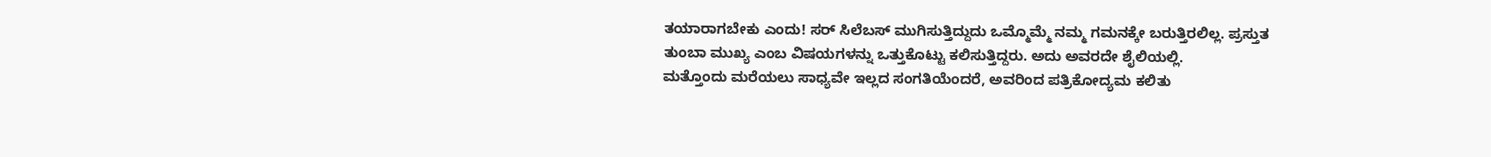ತಯಾರಾಗಬೇಕು ಎಂದು! ಸರ್ ಸಿಲೆಬಸ್ ಮುಗಿಸುತ್ತಿದ್ದುದು ಒಮ್ಮೊಮ್ಮೆ ನಮ್ಮ ಗಮನಕ್ಕೇ ಬರುತ್ತಿರಲಿಲ್ಲ. ಪ್ರಸ್ತುತ ತುಂಬಾ ಮುಖ್ಯ ಎಂಬ ವಿಷಯಗಳನ್ನು ಒತ್ತುಕೊಟ್ಟು ಕಲಿಸುತ್ತಿದ್ದರು. ಅದು ಅವರದೇ ಶೈಲಿಯಲ್ಲಿ.
ಮತ್ತೊಂದು ಮರೆಯಲು ಸಾಧ್ಯವೇ ಇಲ್ಲದ ಸಂಗತಿಯೆಂದರೆ, ಅವರಿಂದ ಪತ್ರಿಕೋದ್ಯಮ ಕಲಿತು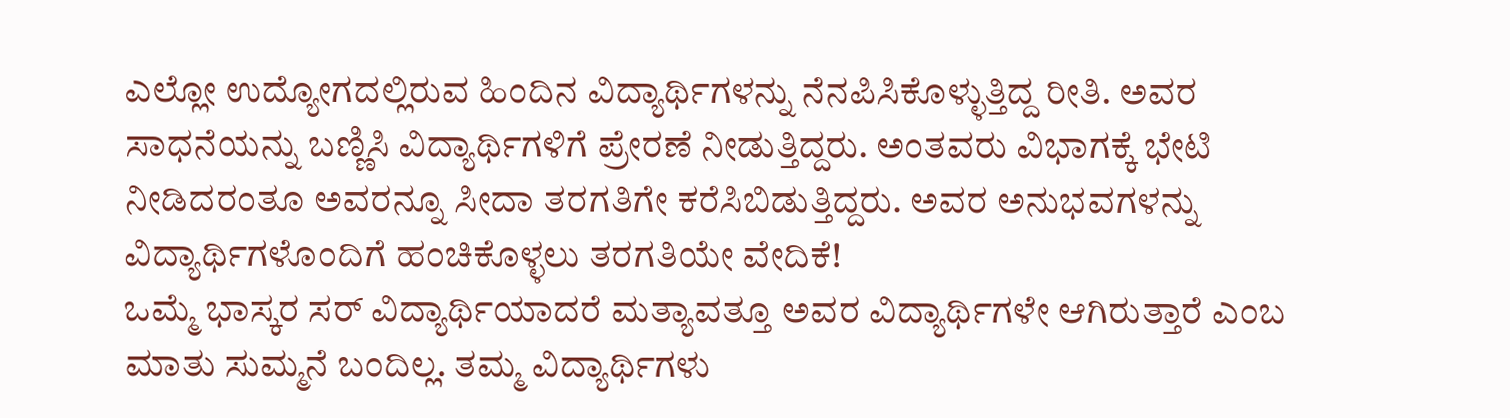ಎಲ್ಲೋ ಉದ್ಯೋಗದಲ್ಲಿರುವ ಹಿಂದಿನ ವಿದ್ಯಾರ್ಥಿಗಳನ್ನು ನೆನಪಿಸಿಕೊಳ್ಳುತ್ತಿದ್ದ ರೀತಿ. ಅವರ ಸಾಧನೆಯನ್ನು ಬಣ್ಣಿಸಿ ವಿದ್ಯಾರ್ಥಿಗಳಿಗೆ ಪ್ರೇರಣೆ ನೀಡುತ್ತಿದ್ದರು. ಅಂತವರು ವಿಭಾಗಕ್ಕೆ ಭೇಟಿ ನೀಡಿದರಂತೂ ಅವರನ್ನೂ ಸೀದಾ ತರಗತಿಗೇ ಕರೆಸಿಬಿಡುತ್ತಿದ್ದರು. ಅವರ ಅನುಭವಗಳನ್ನು ವಿದ್ಯಾರ್ಥಿಗಳೊಂದಿಗೆ ಹಂಚಿಕೊಳ್ಳಲು ತರಗತಿಯೇ ವೇದಿಕೆ!
ಒಮ್ಮೆ ಭಾಸ್ಕರ ಸರ್ ವಿದ್ಯಾರ್ಥಿಯಾದರೆ ಮತ್ಯಾವತ್ತೂ ಅವರ ವಿದ್ಯಾರ್ಥಿಗಳೇ ಆಗಿರುತ್ತಾರೆ ಎಂಬ ಮಾತು ಸುಮ್ಮನೆ ಬಂದಿಲ್ಲ. ತಮ್ಮ ವಿದ್ಯಾರ್ಥಿಗಳು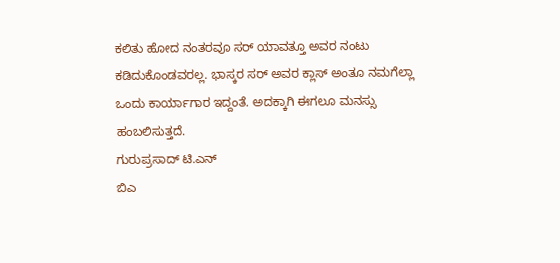ಕಲಿತು ಹೋದ ನಂತರವೂ ಸರ್ ಯಾವತ್ತೂ ಅವರ ನಂಟು ಕಡಿದುಕೊಂಡವರಲ್ಲ. ಭಾಸ್ಕರ ಸರ್ ಅವರ ಕ್ಲಾಸ್ ಅಂತೂ ನಮಗೆಲ್ಲಾ ಒಂದು ಕಾರ್ಯಾಗಾರ ಇದ್ದಂತೆ. ಅದಕ್ಕಾಗಿ ಈಗಲೂ ಮನಸ್ಸು ಹಂಬಲಿಸುತ್ತದೆ.
ಗುರುಪ್ರಸಾದ್ ಟಿ.ಎನ್
ಬಿಎ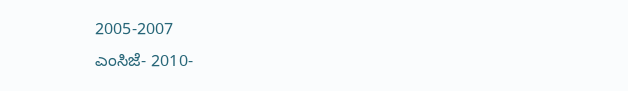2005-2007
ಎಂಸಿಜೆ- 2010-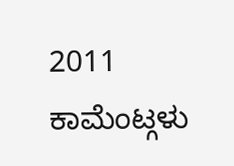2011
ಕಾಮೆಂಟ್ಗಳು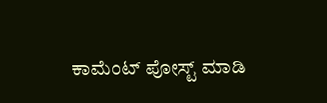ಕಾಮೆಂಟ್ ಪೋಸ್ಟ್ ಮಾಡಿ